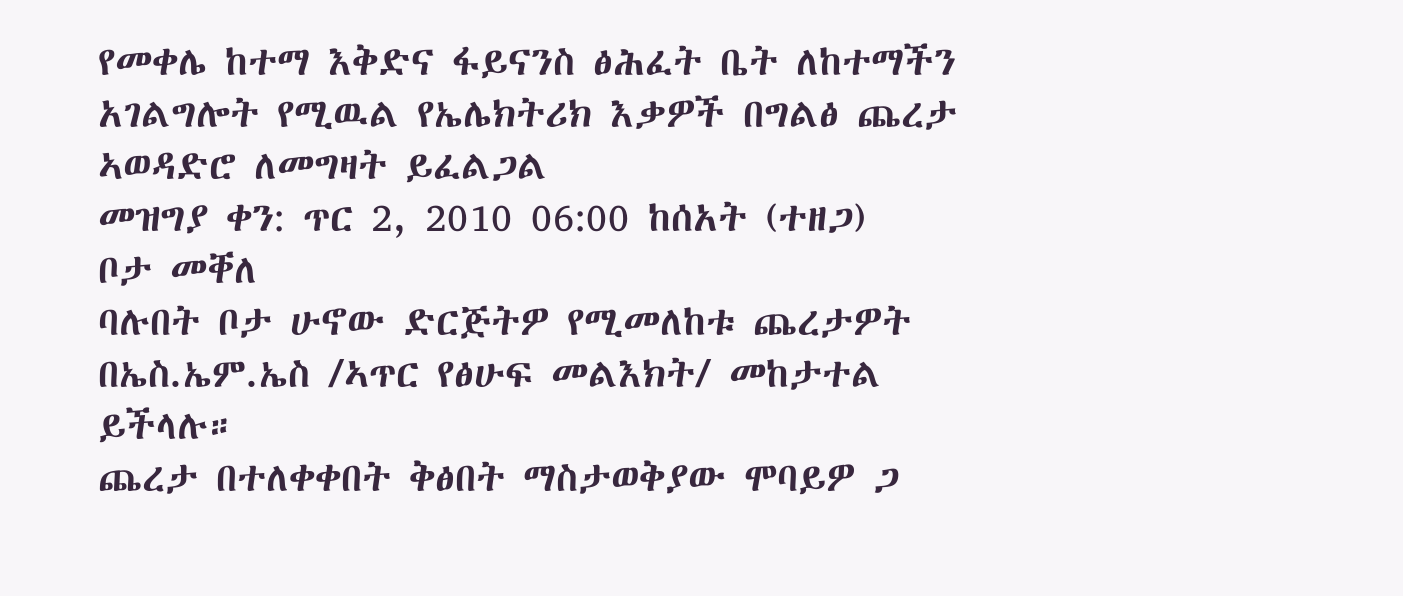የመቀሌ ከተማ እቅድና ፋይናንስ ፅሕፈት ቤት ለከተማችን አገልግሎት የሚዉል የኤሌክትሪክ እቃዎች በግልፅ ጨረታ ኣወዳድሮ ለመግዛት ይፈልጋል
መዝግያ ቀን: ጥር 2, 2010 06:00 ከሰአት (ተዘጋ)
ቦታ መቐለ
ባሉበት ቦታ ሁኖው ድርጅትዎ የሚመለከቱ ጨረታዎት በኤስ.ኤም.ኤስ /ኣጥር የፅሁፍ መልእክት/ መከታተል ይችላሉ።
ጨረታ በተለቀቀበት ቅፅበት ማስታወቅያው ሞባይዎ ጋ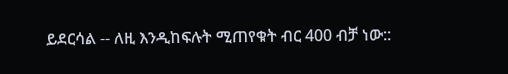ይደርሳል -- ለዚ እንዲከፍሉት ሚጠየቁት ብር 400 ብቻ ነው::